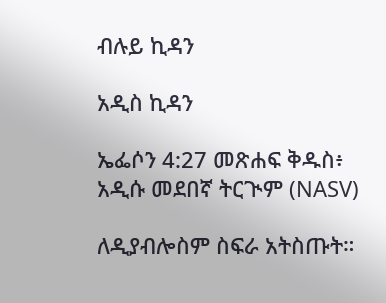ብሉይ ኪዳን

አዲስ ኪዳን

ኤፌሶን 4:27 መጽሐፍ ቅዱስ፥ አዲሱ መደበኛ ትርጒም (NASV)

ለዲያብሎስም ስፍራ አትስጡት።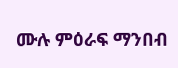ሙሉ ምዕራፍ ማንበብ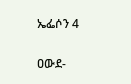ኤፌሶን 4

ዐውደ-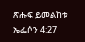ጽሑፍ ይመልከቱ ኤፌሶን 4:27